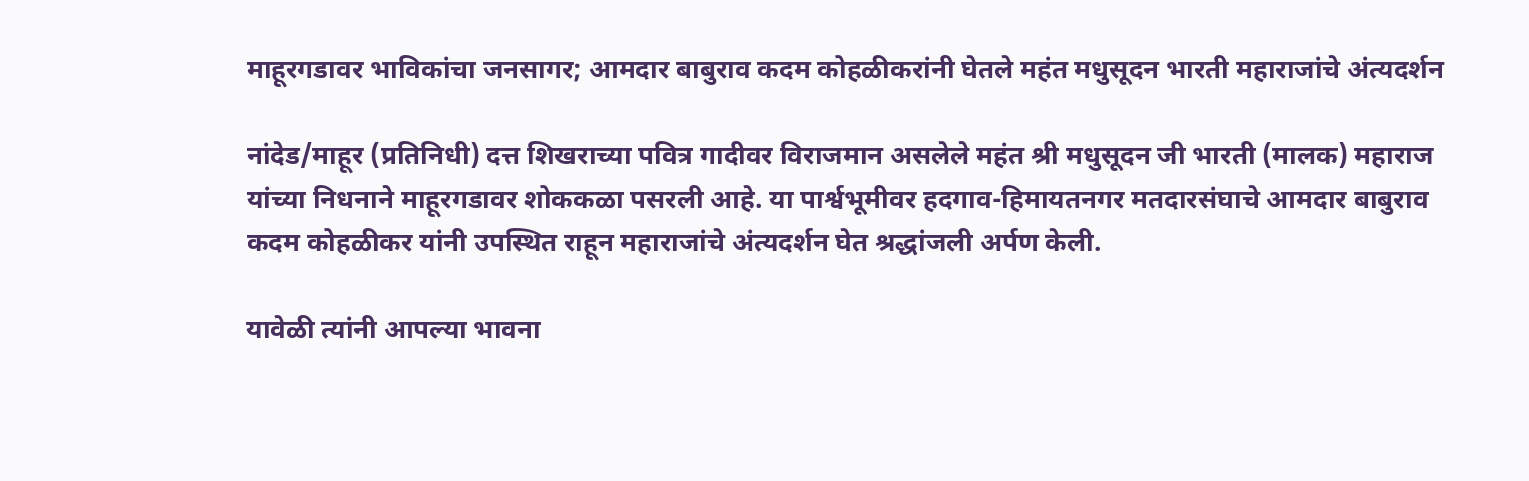माहूरगडावर भाविकांचा जनसागर; आमदार बाबुराव कदम कोहळीकरांनी घेतले महंत मधुसूदन भारती महाराजांचे अंत्यदर्शन

नांदेड/माहूर (प्रतिनिधी) दत्त शिखराच्या पवित्र गादीवर विराजमान असलेले महंत श्री मधुसूदन जी भारती (मालक) महाराज यांच्या निधनाने माहूरगडावर शोककळा पसरली आहे. या पार्श्वभूमीवर हदगाव-हिमायतनगर मतदारसंघाचे आमदार बाबुराव कदम कोहळीकर यांनी उपस्थित राहून महाराजांचे अंत्यदर्शन घेत श्रद्धांजली अर्पण केली.

यावेळी त्यांनी आपल्या भावना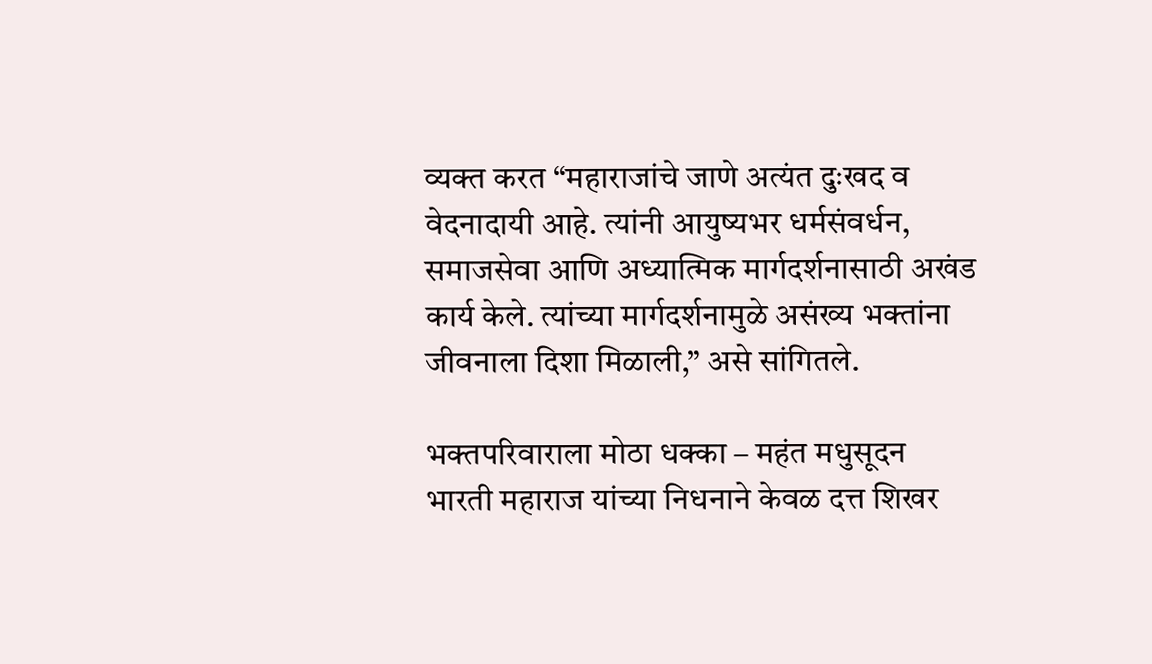व्यक्त करत “महाराजांचे जाणे अत्यंत दुःखद व वेदनादायी आहे. त्यांनी आयुष्यभर धर्मसंवर्धन, समाजसेवा आणि अध्यात्मिक मार्गदर्शनासाठी अखंड कार्य केले. त्यांच्या मार्गदर्शनामुळे असंख्य भक्तांना जीवनाला दिशा मिळाली,” असे सांगितले.

भक्तपरिवाराला मोठा धक्का – महंत मधुसूदन भारती महाराज यांच्या निधनाने केवळ दत्त शिखर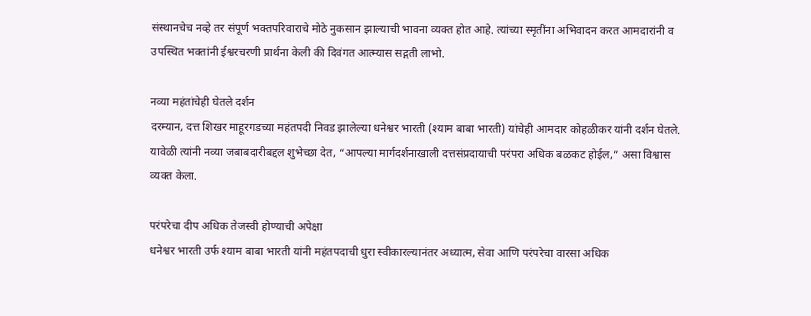संस्थानचेच नव्हे तर संपूर्ण भक्तपरिवाराचे मोठे नुकसान झाल्याची भावना व्यक्त होत आहे. त्यांच्या स्मृतींना अभिवादन करत आमदारांनी व उपस्थित भक्तांनी ईश्वरचरणी प्रार्थना केली की दिवंगत आत्म्यास सद्गती लाभो.

नव्या महंतांचेही घेतले दर्शन
दरम्यान, दत्त शिखर माहूरगडच्या महंतपदी निवड झालेल्या धनेश्वर भारती (श्याम बाबा भारती) यांचेही आमदार कोहळीकर यांनी दर्शन घेतले. यावेळी त्यांनी नव्या जबाबदारीबद्दल शुभेच्छा देत, “आपल्या मार्गदर्शनाखाली दत्तसंप्रदायाची परंपरा अधिक बळकट होईल,” असा विश्वास व्यक्त केला.

परंपरेचा दीप अधिक तेजस्वी होण्याची अपेक्षा
धनेश्वर भारती उर्फ श्याम बाबा भारती यांनी महंतपदाची धुरा स्वीकारल्यानंतर अध्यात्म, सेवा आणि परंपरेचा वारसा अधिक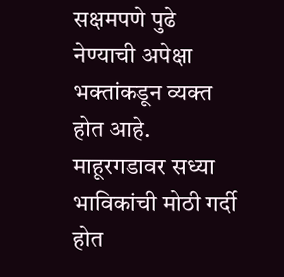सक्षमपणे पुढे नेण्याची अपेक्षा भक्तांकडून व्यक्त होत आहे. माहूरगडावर सध्या भाविकांची मोठी गर्दी होत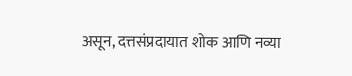असून, दत्तसंप्रदायात शोक आणि नव्या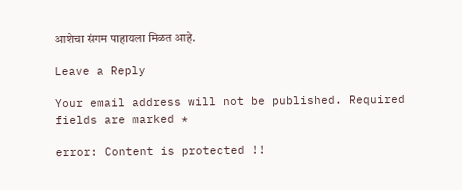आशेचा संगम पाहायला मिळत आहे.

Leave a Reply

Your email address will not be published. Required fields are marked *

error: Content is protected !!